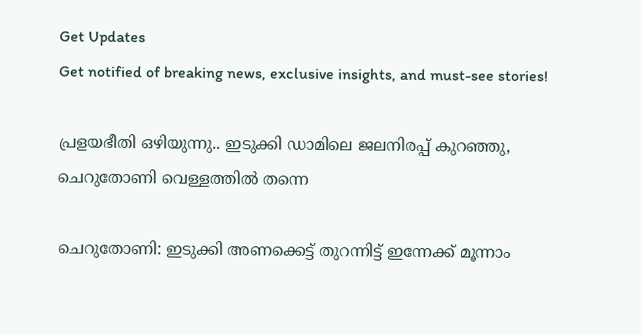Get Updates
Get notified of breaking news, exclusive insights, and must-see stories!

പ്രളയഭീതി ഒഴിയുന്നു.. ഇടുക്കി ഡാമിലെ ജലനിരപ്പ് കുറഞ്ഞു, ചെറുതോണി വെള്ളത്തിൽ തന്നെ

ചെറുതോണി: ഇടുക്കി അണക്കെട്ട് തുറന്നിട്ട് ഇന്നേക്ക് മൂന്നാം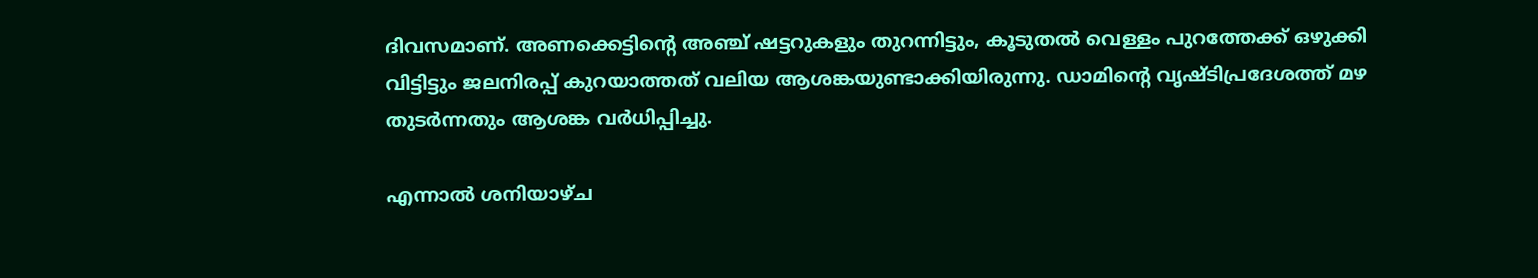ദിവസമാണ്. അണക്കെട്ടിന്റെ അഞ്ച് ഷട്ടറുകളും തുറന്നിട്ടും, കൂടുതല്‍ വെള്ളം പുറത്തേക്ക് ഒഴുക്കി വിട്ടിട്ടും ജലനിരപ്പ് കുറയാത്തത് വലിയ ആശങ്കയുണ്ടാക്കിയിരുന്നു. ഡാമിന്റെ വൃഷ്ടിപ്രദേശത്ത് മഴ തുടര്‍ന്നതും ആശങ്ക വര്‍ധിപ്പിച്ചു.

എന്നാല്‍ ശനിയാഴ്ച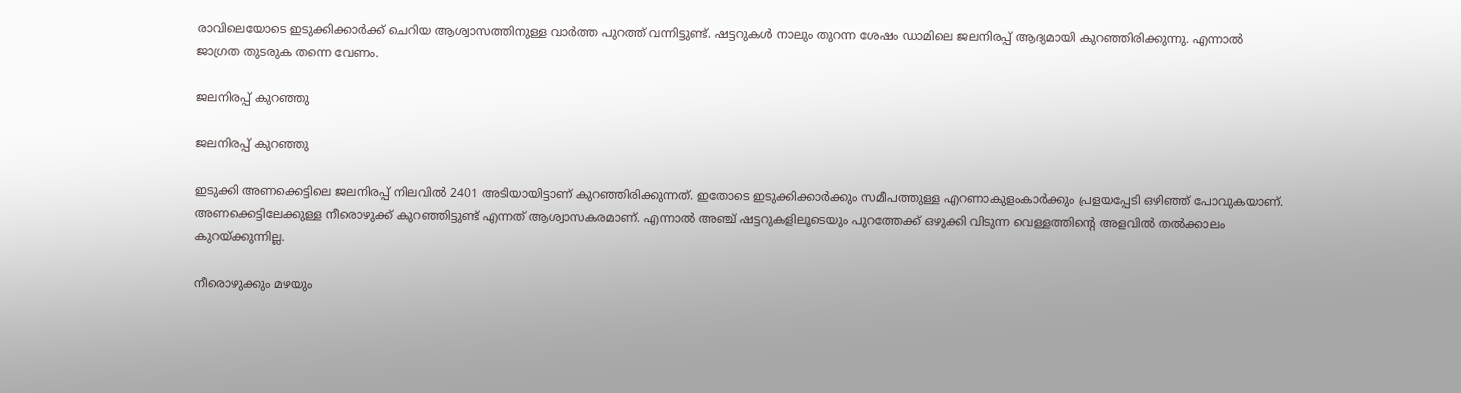രാവിലെയോടെ ഇടുക്കിക്കാര്‍ക്ക് ചെറിയ ആശ്വാസത്തിനുള്ള വാര്‍ത്ത പുറത്ത് വന്നിട്ടുണ്ട്. ഷട്ടറുകള്‍ നാലും തുറന്ന ശേഷം ഡാമിലെ ജലനിരപ്പ് ആദ്യമായി കുറഞ്ഞിരിക്കുന്നു. എന്നാല്‍ ജാഗ്രത തുടരുക തന്നെ വേണം.

ജലനിരപ്പ് കുറഞ്ഞു

ജലനിരപ്പ് കുറഞ്ഞു

ഇടുക്കി അണക്കെട്ടിലെ ജലനിരപ്പ് നിലവില്‍ 2401 അടിയായിട്ടാണ് കുറഞ്ഞിരിക്കുന്നത്. ഇതോടെ ഇടുക്കിക്കാര്‍ക്കും സമീപത്തുള്ള എറണാകുളംകാര്‍ക്കും പ്രളയപ്പേടി ഒഴിഞ്ഞ് പോവുകയാണ്. അണക്കെട്ടിലേക്കുള്ള നീരൊഴുക്ക് കുറഞ്ഞിട്ടുണ്ട് എന്നത് ആശ്വാസകരമാണ്. എന്നാല്‍ അഞ്ച് ഷട്ടറുകളിലൂടെയും പുറത്തേക്ക് ഒഴുക്കി വിടുന്ന വെള്ളത്തിന്റെ അളവില്‍ തല്‍ക്കാലം കുറയ്ക്കുന്നില്ല.

നീരൊഴുക്കും മഴയും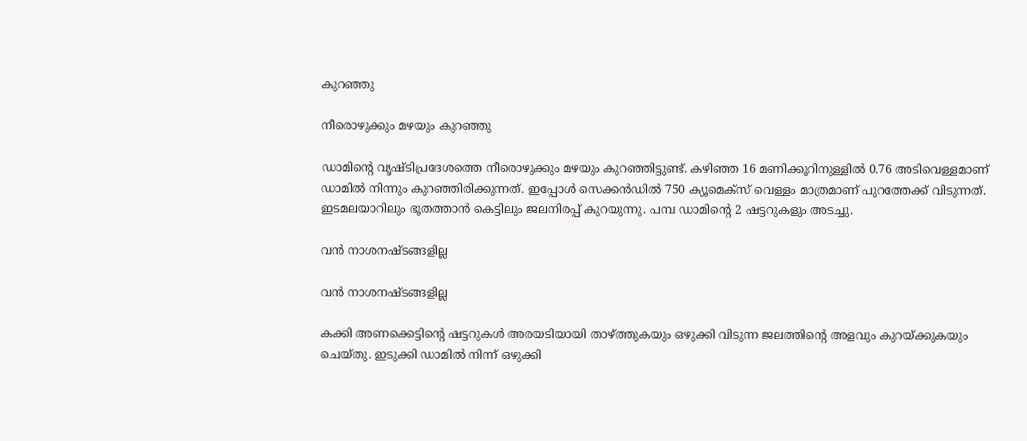കുറഞ്ഞു

നീരൊഴുക്കും മഴയും കുറഞ്ഞു

ഡാമിന്റെ വൃഷ്ടിപ്രദേശത്തെ നീരൊഴുക്കും മഴയും കുറഞ്ഞിട്ടുണ്ട്. കഴിഞ്ഞ 16 മണിക്കൂറിനുള്ളില്‍ 0.76 അടിവെള്ളമാണ് ഡാമില്‍ നിന്നും കുറഞ്ഞിരിക്കുന്നത്. ഇപ്പോള്‍ സെക്കന്‍ഡില്‍ 750 ക്യൂമെക്‌സ് വെള്ളം മാത്രമാണ് പുറത്തേക്ക് വിടുന്നത്. ഇടമലയാറിലും ഭൂതത്താന്‍ കെട്ടിലും ജലനിരപ്പ് കുറയുന്നു. പമ്പ ഡാമിന്റെ 2 ഷട്ടറുകളും അടച്ചു.

വൻ നാശനഷ്ടങ്ങളില്ല

വൻ നാശനഷ്ടങ്ങളില്ല

കക്കി അണക്കെട്ടിന്റെ ഷട്ടറുകള്‍ അരയടിയായി താഴ്ത്തുകയും ഒഴുക്കി വിടുന്ന ജലത്തിന്റെ അളവും കുറയ്ക്കുകയും ചെയ്തു. ഇടുക്കി ഡാമില്‍ നിന്ന് ഒഴുക്കി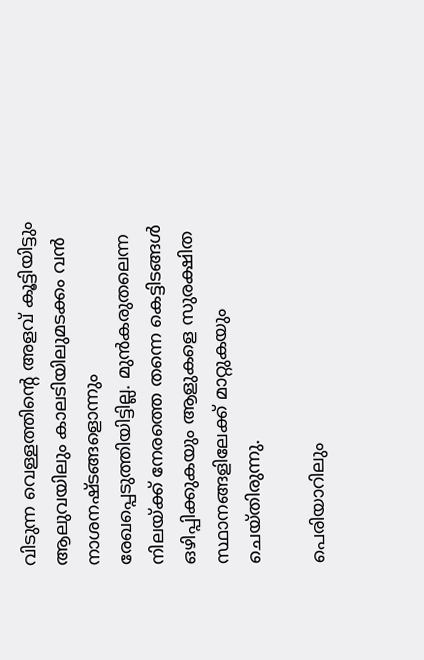വിടുന്ന വെള്ളത്തിന്റെ അളവ് കൂട്ടിയിട്ടും ആലുവയിലും കാലടിയിലുമടക്കം വന്‍ നാശനഷ്ടങ്ങളൊന്നും രേഖപ്പെടുത്തിയിട്ടില്ല. മുന്‍കരുതലെന്ന നിലയ്ക്ക് നേരത്തെ തന്നെ കെട്ടിടങ്ങള്‍ ഒഴിപ്പിക്കുകയും ആളുകളെ സുരക്ഷിത സ്ഥാനങ്ങളിലേക്ക് മാറ്റുകയും ചെയ്തിരുന്നു.

പെരിയാറിലും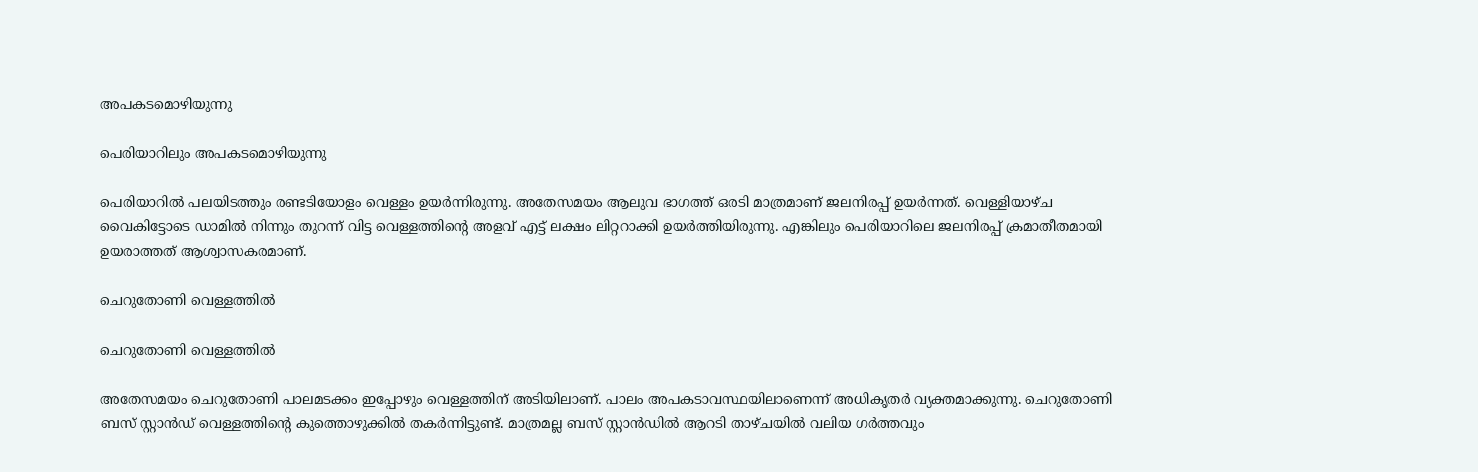അപകടമൊഴിയുന്നു

പെരിയാറിലും അപകടമൊഴിയുന്നു

പെരിയാറില്‍ പലയിടത്തും രണ്ടടിയോളം വെള്ളം ഉയര്‍ന്നിരുന്നു. അതേസമയം ആലുവ ഭാഗത്ത് ഒരടി മാത്രമാണ് ജലനിരപ്പ് ഉയര്‍ന്നത്. വെള്ളിയാഴ്ച വൈകിട്ടോടെ ഡാമില്‍ നിന്നും തുറന്ന് വിട്ട വെള്ളത്തിന്റെ അളവ് എട്ട് ലക്ഷം ലിറ്ററാക്കി ഉയര്‍ത്തിയിരുന്നു. എങ്കിലും പെരിയാറിലെ ജലനിരപ്പ് ക്രമാതീതമായി ഉയരാത്തത് ആശ്വാസകരമാണ്.

ചെറുതോണി വെള്ളത്തിൽ

ചെറുതോണി വെള്ളത്തിൽ

അതേസമയം ചെറുതോണി പാലമടക്കം ഇപ്പോഴും വെള്ളത്തിന് അടിയിലാണ്. പാലം അപകടാവസ്ഥയിലാണെന്ന് അധികൃതര്‍ വ്യക്തമാക്കുന്നു. ചെറുതോണി ബസ് സ്റ്റാന്‍ഡ് വെള്ളത്തിന്റെ കുത്തൊഴുക്കില്‍ തകര്‍ന്നിട്ടുണ്ട്. മാത്രമല്ല ബസ് സ്റ്റാന്‍ഡില്‍ ആറടി താഴ്ചയില്‍ വലിയ ഗര്‍ത്തവും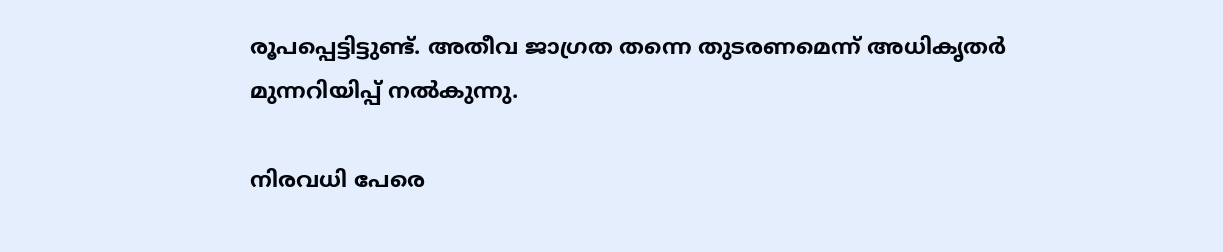രൂപപ്പെട്ടിട്ടുണ്ട്. അതീവ ജാഗ്രത തന്നെ തുടരണമെന്ന് അധികൃതര്‍ മുന്നറിയിപ്പ് നല്‍കുന്നു.

നിരവധി പേരെ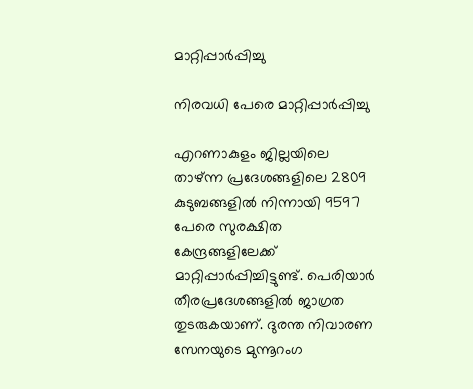മാറ്റിപ്പാർപ്പിച്ചു

നിരവധി പേരെ മാറ്റിപ്പാർപ്പിച്ചു

എറണാകുളം ജില്ലയിലെ താഴ്ന്ന പ്രദേശങ്ങളിലെ 2809 കുടുബങ്ങളില്‍ നിന്നായി 9597 പേരെ സുരക്ഷിത കേന്ദ്രങ്ങളിലേക്ക് മാറ്റിപ്പാര്‍പ്പിച്ചിട്ടുണ്ട്. പെരിയാര്‍ തീരപ്രദേശങ്ങളില്‍ ജാഗ്രത തുടരുകയാണ്. ദുരന്ത നിവാരണ സേനയുടെ മുന്നൂറംഗ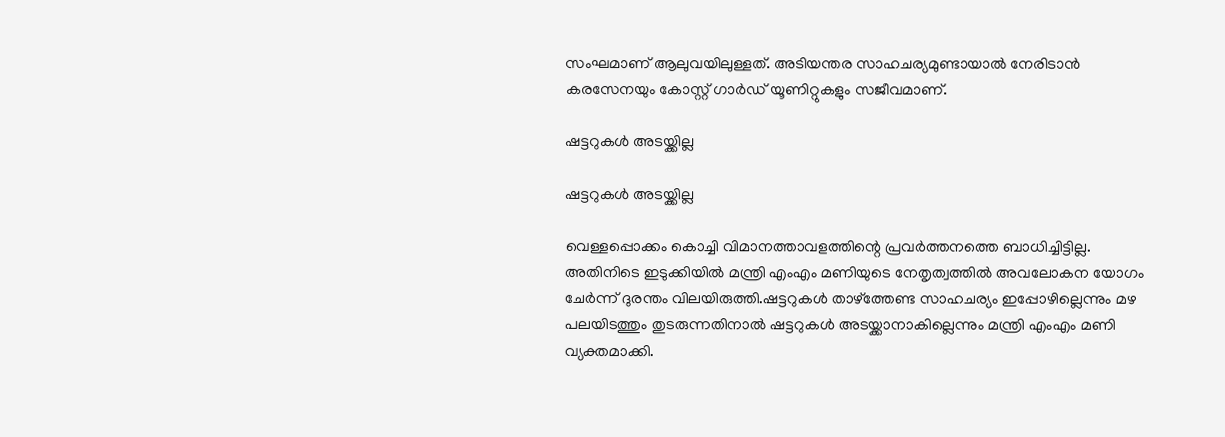സംഘമാണ് ആലുവയിലുള്ളത്. അടിയന്തര സാഹചര്യമുണ്ടായാല്‍ നേരിടാന്‍ കരസേനയും കോസ്റ്റ് ഗാര്‍ഡ് യൂണിറ്റുകളും സജീവമാണ്.

ഷട്ടറുകൾ അടയ്ക്കില്ല

ഷട്ടറുകൾ അടയ്ക്കില്ല

വെള്ളപ്പൊക്കം കൊച്ചി വിമാനത്താവളത്തിന്റെ പ്രവര്‍ത്തനത്തെ ബാധിച്ചിട്ടില്ല. അതിനിടെ ഇടുക്കിയില്‍ മന്ത്രി എംഎം മണിയുടെ നേതൃത്വത്തില്‍ അവലോകന യോഗം ചേര്‍ന്ന് ദുരന്തം വിലയിരുത്തി.ഷട്ടറുകള്‍ താഴ്‌ത്തേണ്ട സാഹചര്യം ഇപ്പോഴില്ലെന്നും മഴ പലയിടത്തും തുടരുന്നതിനാല്‍ ഷട്ടറുകള്‍ അടയ്ക്കാനാകില്ലെന്നും മന്ത്രി എംഎം മണി വ്യക്തമാക്കി.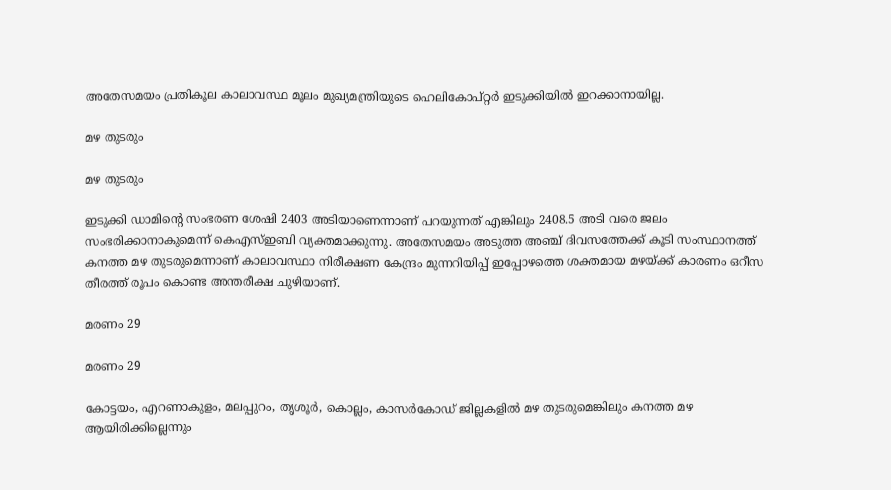അതേസമയം പ്രതികൂല കാലാവസ്ഥ മൂലം മുഖ്യമന്ത്രിയുടെ ഹെലികോപ്റ്റര്‍ ഇടുക്കിയില്‍ ഇറക്കാനായില്ല.

മഴ തുടരും

മഴ തുടരും

ഇടുക്കി ഡാമിന്റെ സംഭരണ ശേഷി 2403 അടിയാണെന്നാണ് പറയുന്നത് എങ്കിലും 2408.5 അടി വരെ ജലം സംഭരിക്കാനാകുമെന്ന് കെഎസ്ഇബി വ്യക്തമാക്കുന്നു. അതേസമയം അടുത്ത അഞ്ച് ദിവസത്തേക്ക് കൂടി സംസ്ഥാനത്ത് കനത്ത മഴ തുടരുമെന്നാണ് കാലാവസ്ഥാ നിരീക്ഷണ കേന്ദ്രം മുന്നറിയിപ്പ് ഇപ്പോഴത്തെ ശക്തമായ മഴയ്ക്ക് കാരണം ഒറീസ തീരത്ത് രൂപം കൊണ്ട അന്തരീക്ഷ ചുഴിയാണ്.

മരണം 29

മരണം 29

കോട്ടയം, എറണാകുളം, മലപ്പുറം, തൃശൂര്‍, കൊല്ലം, കാസര്‍കോഡ് ജില്ലകളില്‍ മഴ തുടരുമെങ്കിലും കനത്ത മഴ ആയിരിക്കില്ലെന്നും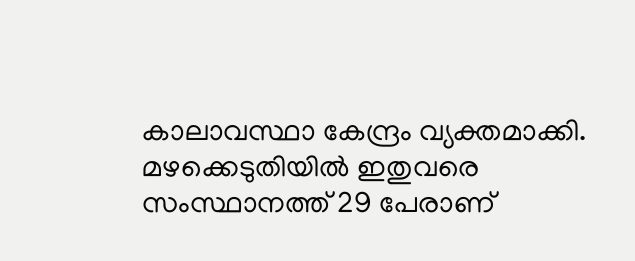കാലാവസ്ഥാ കേന്ദ്രം വ്യക്തമാക്കി. മഴക്കെടുതിയില്‍ ഇതുവരെ സംസ്ഥാനത്ത് 29 പേരാണ്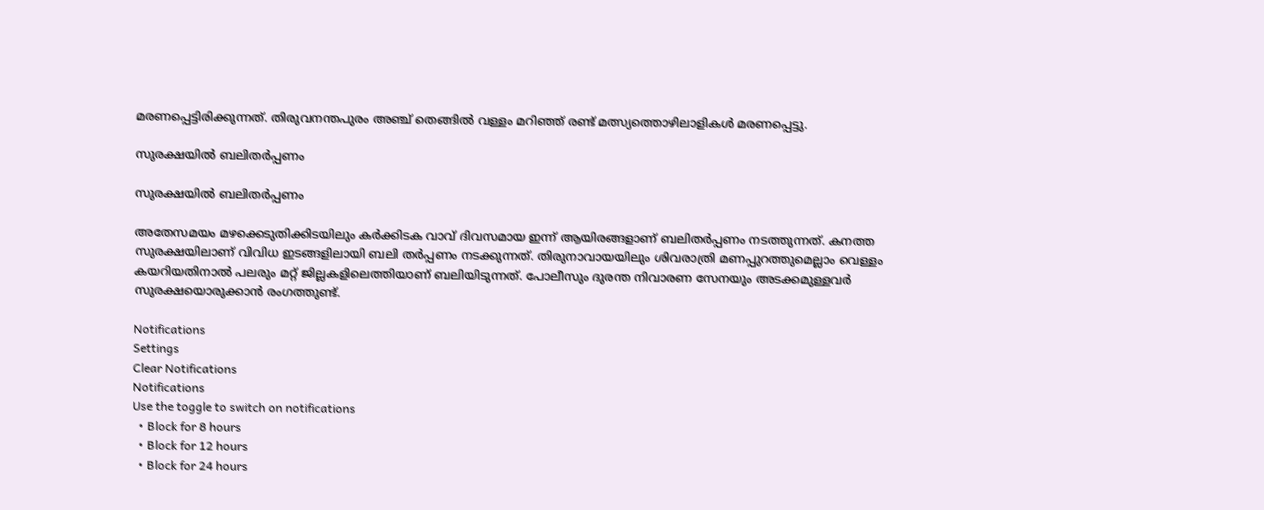മരണപ്പെട്ടിരിക്കുന്നത്. തിരുവനന്തപുരം അഞ്ച് തെങ്ങില്‍ വള്ളം മറിഞ്ഞ് രണ്ട് മത്സ്യത്തൊഴിലാളികള്‍ മരണപ്പെട്ടു.

സുരക്ഷയിൽ ബലിതർപ്പണം

സുരക്ഷയിൽ ബലിതർപ്പണം

അതേസമയം മഴക്കെടുതിക്കിടയിലും കര്‍ക്കിടക വാവ് ദിവസമായ ഇന്ന് ആയിരങ്ങളാണ് ബലിതര്‍പ്പണം നടത്തുന്നത്. കനത്ത സുരക്ഷയിലാണ് വിവിധ ഇടങ്ങളിലായി ബലി തര്‍പ്പണം നടക്കുന്നത്. തിരുനാവായയിലും ശിവരാത്രി മണപ്പുറത്തുമെല്ലാം വെള്ളം കയറിയതിനാല്‍ പലരും മറ്റ് ജില്ലകളിലെത്തിയാണ് ബലിയിടുന്നത്. പോലീസും ദുരന്ത നിവാരണ സേനയും അടക്കമുള്ളവര്‍ സുരക്ഷയൊരുക്കാന്‍ രംഗത്തുണ്ട്.

Notifications
Settings
Clear Notifications
Notifications
Use the toggle to switch on notifications
  • Block for 8 hours
  • Block for 12 hours
  • Block for 24 hours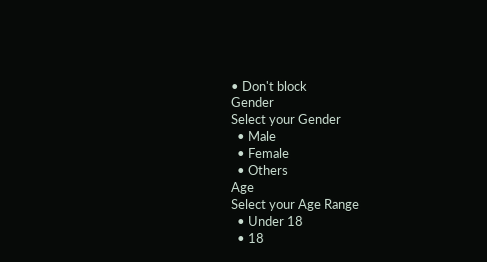• Don't block
Gender
Select your Gender
  • Male
  • Female
  • Others
Age
Select your Age Range
  • Under 18
  • 18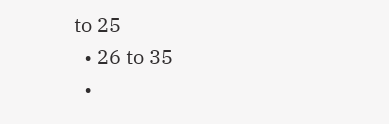to 25
  • 26 to 35
  •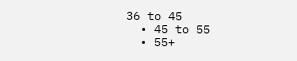36 to 45
  • 45 to 55
  • 55+